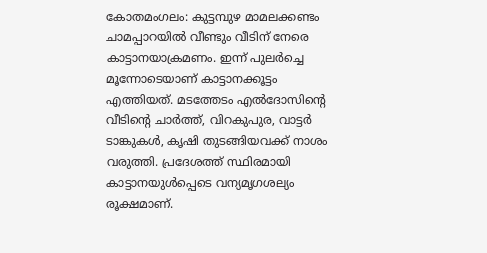കോതമംഗലം: കുട്ടമ്പുഴ മാമലക്കണ്ടം ചാമപ്പാറയില്‍ വീണ്ടും വീടിന് നേരെ കാട്ടാനയാക്രമണം. ഇന്ന് പുലര്‍ച്ചെ മൂന്നോടെയാണ് കാട്ടാനക്കൂട്ടം എത്തിയത്. മടത്തേടം എല്‍ദോസിന്റെ വീടിന്റെ ചാര്‍ത്ത്, വിറകുപുര, വാട്ടര്‍ ടാങ്കുകള്‍, കൃഷി തുടങ്ങിയവക്ക് നാശം വരുത്തി. പ്രദേശത്ത് സ്ഥിരമായി കാട്ടാനയുള്‍പ്പെടെ വന്യമൃഗശല്യം രൂക്ഷമാണ്.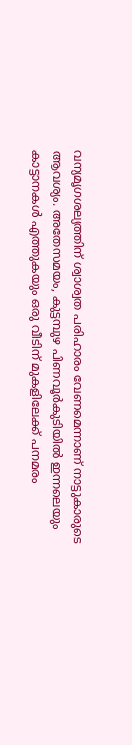വന്യമൃഗശല്യത്തിന് ശ്വാശ്വത പരിഹാരം വേണമെന്നാണ് നാട്ടുകാരുടെ ആവശ്യം. അതേസമയം, കുട്ടമ്പുഴ പിണവൂര്‍കുടിയില്‍ ഇന്നലെയും കാട്ടാനകള്‍ എത്തുകയും ഒരു വീടിന് മുകളിലേക്ക് പനമരം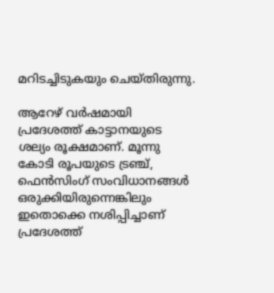മറിടച്ചിടുകയും ചെയ്തിരുന്നു.

ആറേഴ് വര്‍ഷമായി പ്രദേശത്ത് കാട്ടാനയുടെ ശല്യം രൂക്ഷമാണ്. മൂന്നു കോടി രൂപയുടെ ട്രഞ്ച്, ഫെന്‍സിംഗ് സംവിധാനങ്ങള്‍ ഒരുക്കിയിരുന്നെങ്കിലും ഇതൊക്കെ നശിപ്പിച്ചാണ് പ്രദേശത്ത്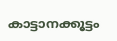കാട്ടാനക്കൂട്ടം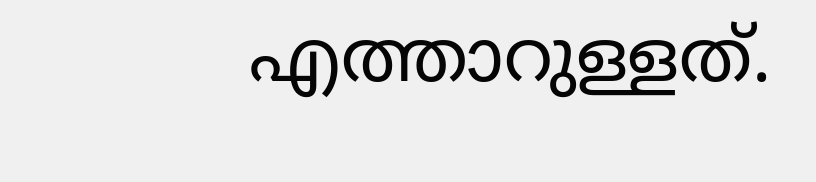എത്താറുള്ളത്.